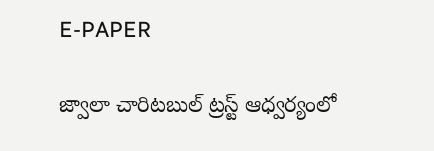E-PAPER

జ్వాలా చారిటబుల్ ట్రస్ట్ ఆధ్వర్యంలో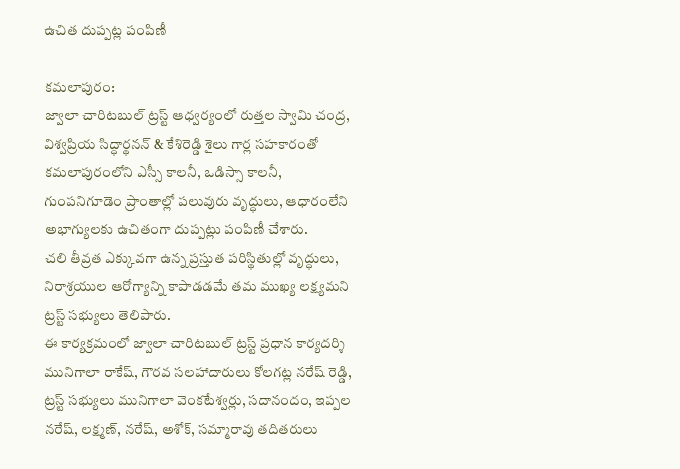ఉచిత దుప్పట్ల పంపిణీ

కమలాపురం:
జ్వాలా చారిటబుల్ ట్రస్ట్ ఆధ్వర్యంలో రుత్తల స్వామి చంద్ర, విశ్వప్రియ సిద్ధార్థనన్ & కేశిరెడ్డి శైలు గార్ల సహకారంతో కమలాపురంలోని ఎస్సీ కాలనీ, ఒడిస్సా కాలనీ, గుంపనిగూడెం ప్రాంతాల్లో పలువురు వృద్ధులు, ఆధారంలేని అభాగ్యులకు ఉచితంగా దుప్పట్లు పంపిణీ చేశారు.
చలి తీవ్రత ఎక్కువగా ఉన్న ప్రస్తుత పరిస్థితుల్లో వృద్ధులు, నిరాశ్రయుల ఆరోగ్యాన్ని కాపాడడమే తమ ముఖ్య లక్ష్యమని ట్రస్ట్ సభ్యులు తెలిపారు.
ఈ కార్యక్రమంలో జ్వాలా చారిటబుల్ ట్రస్ట్ ప్రధాన కార్యదర్శి మునిగాలా రాకేష్, గౌరవ సలహాదారులు కోలగట్ల నరేష్ రెడ్డి, ట్రస్ట్ సభ్యులు మునిగాలా వెంకటేశ్వర్లు, సదానందం, ఇప్పల నరేష్, లక్ష్మణ్, నరేష్, అశోక్, సమ్మారావు తదితరులు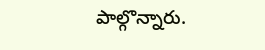పాల్గొన్నారు.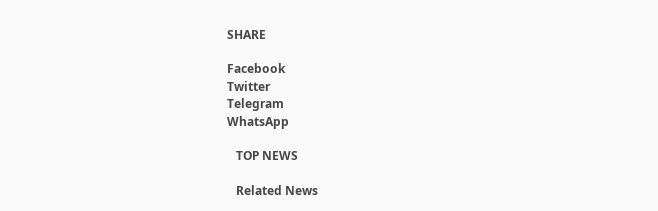SHARE

Facebook
Twitter
Telegram
WhatsApp

   TOP NEWS

   Related News